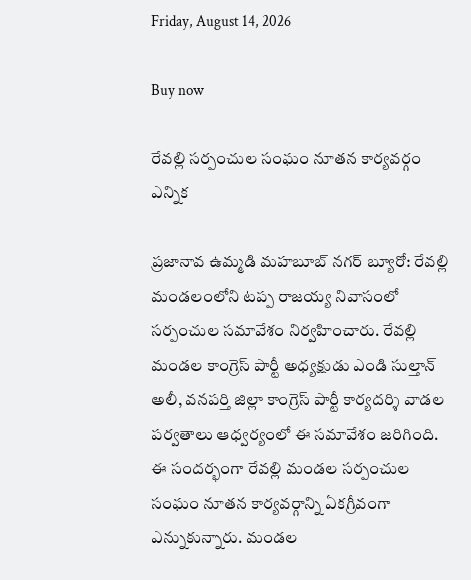Friday, August 14, 2026

Buy now

రేవల్లి సర్పంచుల సంఘం నూతన కార్యవర్గం ఎన్నిక

ప్రజానావ ఉమ్మడి మహబూబ్ నగర్ బ్యూరో: రేవల్లి మండలంలోని టప్ప రాజయ్య నివాసంలో సర్పంచుల సమావేశం నిర్వహించారు. రేవల్లి మండల కాంగ్రెస్ పార్టీ అధ్యక్షుడు ఎండి సుల్తాన్ అలీ, వనపర్తి జిల్లా కాంగ్రెస్ పార్టీ కార్యదర్శి వాడల పర్వతాలు ఆధ్వర్యంలో ఈ సమావేశం జరిగింది. ఈ సందర్భంగా రేవల్లి మండల సర్పంచుల సంఘం నూతన కార్యవర్గాన్ని ఏకగ్రీవంగా ఎన్నుకున్నారు. మండల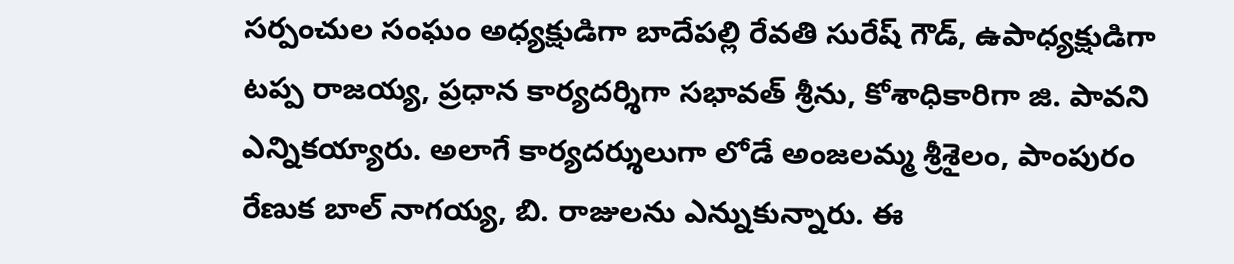సర్పంచుల సంఘం అధ్యక్షుడిగా బాదేపల్లి రేవతి సురేష్ గౌడ్, ఉపాధ్యక్షుడిగా టప్ప రాజయ్య, ప్రధాన కార్యదర్శిగా సభావత్ శ్రీను, కోశాధికారిగా జి. పావని ఎన్నికయ్యారు. అలాగే కార్యదర్శులుగా లోడే అంజలమ్మ శ్రీశైలం, పాంపురం రేణుక బాల్ నాగయ్య, బి. రాజులను ఎన్నుకున్నారు. ఈ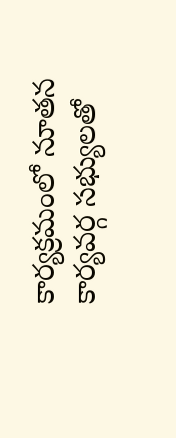కార్యక్రమంలో నూతన కార్యవర్గ సభ్యులతో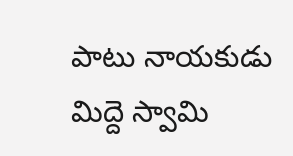పాటు నాయకుడు మిద్దె స్వామి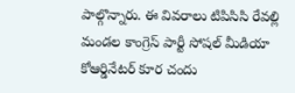పాల్గొన్నారు. ఈ వివరాలు టిపిసిసి రేవల్లి మండల కాంగ్రెస్ పార్టీ సోషల్ మీడియా కోఆర్డినేటర్ కూర చందు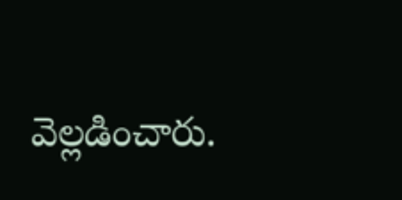వెల్లడించారు.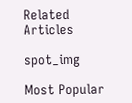Related Articles

spot_img

Most Popular